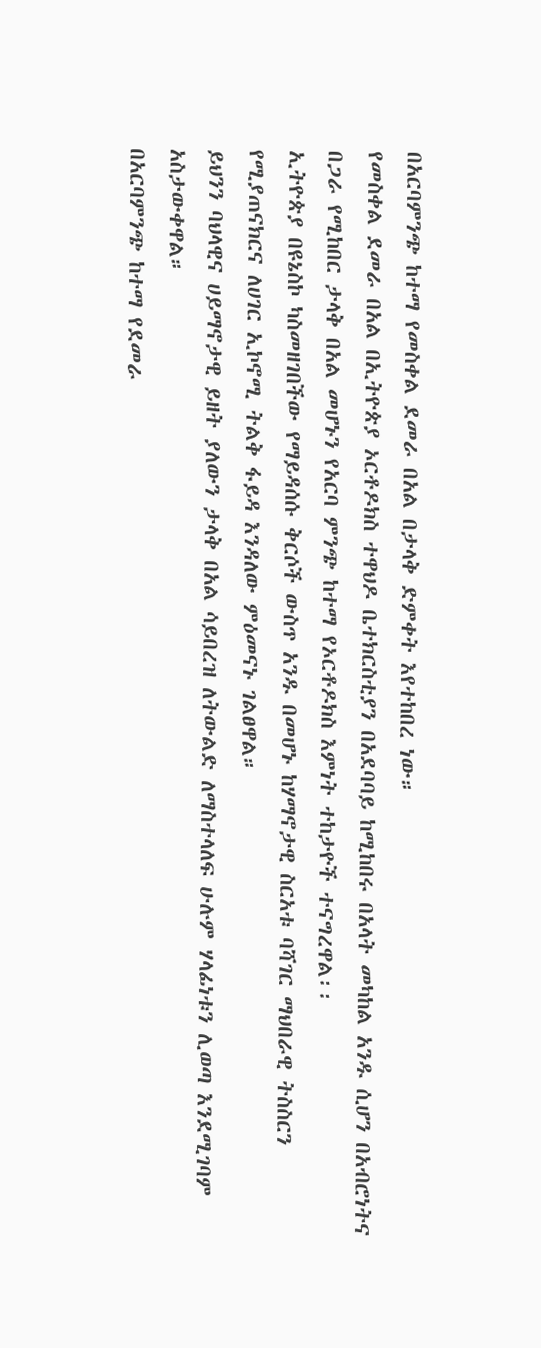በአርባምንጭ ከተማ የመስቀል ደመራ በአል በታላቅ ድምቀት እየተከበረ ነው።
የመስቀል ደመራ በአል በኢትዮጵያ ኦርቶዶክስ ተዋህዶ ቤተክርስቲያን በአደባባይ ከሚከበሩ በአላት መካከል አንዱ ሲሆን በአብሮነትና በጋራ የሚከበር ታላቅ በአል መሆኑን የአርባ ምንጭ ከተማ የኦርቶዶክስ እምነት ተከታዮች ተናግረዋል፡፡
ኢትዮጵያ በዩኔስኮ ካስመዘገበችው የማይዳሰሱ ቅርሶች ውስጥ አንዱ በመሆኑ ከሃማኖታዊ ስርአቱ ባሻገር ማህበራዊ ትስስርን የሚያጠናክርና ለሀገር ኢኮኖሚ ትልቅ ፋይዳ እንዳለው ምዕመናኑ ገልፀዋል።
ይህንን ባህላዊና ሀይማኖታዊ ይዘት ያለውን ታላቅ በአል ሳይበረዝ ለትውልድ ለማስተላለፍ ሁሉም ሃላፊነቱን ሊወጣ እንደሚገባም አስታውቀዋል።
በአርባምንጭ ከተማ የደመራ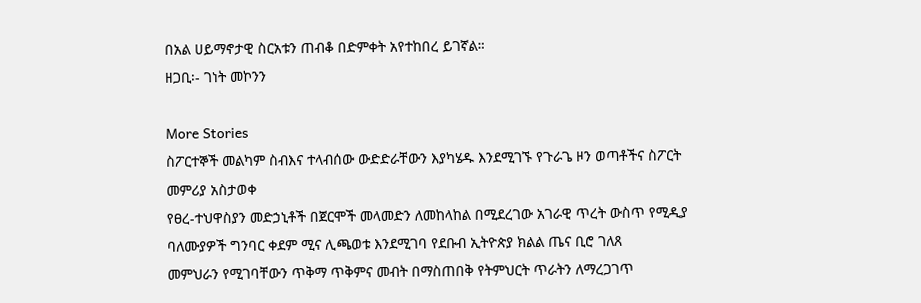በአል ሀይማኖታዊ ስርአቱን ጠብቆ በድምቀት አየተከበረ ይገኛል።
ዘጋቢ፡- ገነት መኮንን

More Stories
ስፖርተኞች መልካም ስብእና ተላብሰው ውድድራቸውን እያካሄዱ እንደሚገኙ የጉራጌ ዞን ወጣቶችና ስፖርት መምሪያ አስታወቀ
የፀረ-ተህዋስያን መድኃኒቶች በጀርሞች መላመድን ለመከላከል በሚደረገው አገራዊ ጥረት ውስጥ የሚዲያ ባለሙያዎች ግንባር ቀደም ሚና ሊጫወቱ እንደሚገባ የደቡብ ኢትዮጵያ ክልል ጤና ቢሮ ገለጸ
መምህራን የሚገባቸውን ጥቅማ ጥቅምና መብት በማስጠበቅ የትምህርት ጥራትን ለማረጋገጥ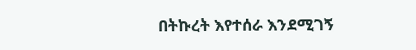በትኩረት እየተሰራ እንደሚገኝ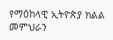የማዕከላዊ ኢትዮጵያ ክልል መምህራን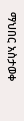ማህበር አስታወቀ